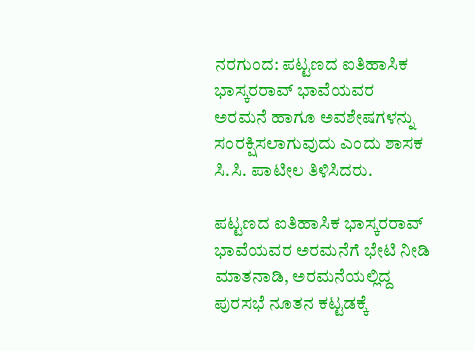ನರಗುಂದ: ಪಟ್ಟಣದ ಐತಿಹಾಸಿಕ ಭಾಸ್ಕರರಾವ್ ಭಾವೆಯವರ ಅರಮನೆ ಹಾಗೂ ಅವಶೇಷಗಳನ್ನು ಸಂರಕ್ಷಿಸಲಾಗುವುದು ಎಂದು ಶಾಸಕ ಸಿ.ಸಿ. ಪಾಟೀಲ ತಿಳಿಸಿದರು.

ಪಟ್ಟಣದ ಐತಿಹಾಸಿಕ ಭಾಸ್ಕರರಾವ್ ಭಾವೆಯವರ ಅರಮನೆಗೆ ಭೇಟಿ ನೀಡಿ ಮಾತನಾಡಿ, ಅರಮನೆಯಲ್ಲಿದ್ದ ಪುರಸಭೆ ನೂತನ ಕಟ್ಟಡಕ್ಕೆ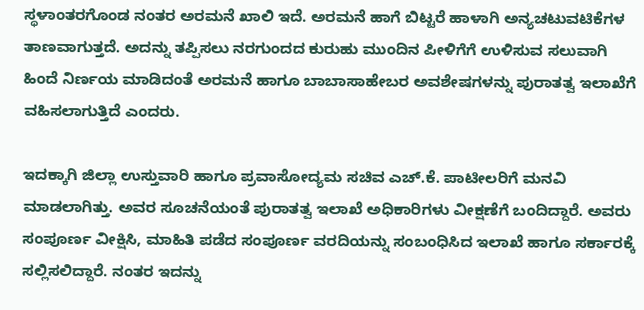ಸ್ಥಳಾಂತರಗೊಂಡ ನಂತರ ಅರಮನೆ ಖಾಲಿ ಇದೆ. ಅರಮನೆ ಹಾಗೆ ಬಿಟ್ಟರೆ ಹಾಳಾಗಿ ಅನ್ಯಚಟುವಟಿಕೆಗಳ ತಾಣವಾಗುತ್ತದೆ. ಅದನ್ನು ತಪ್ಪಿಸಲು ನರಗುಂದದ ಕುರುಹು ಮುಂದಿನ ಪೀಳಿಗೆಗೆ ಉಳಿಸುವ ಸಲುವಾಗಿ ಹಿಂದೆ ನಿರ್ಣಯ ಮಾಡಿದಂತೆ ಅರಮನೆ ಹಾಗೂ ಬಾಬಾಸಾಹೇಬರ ಅವಶೇಷಗಳನ್ನು ಪುರಾತತ್ವ ಇಲಾಖೆಗೆ ವಹಿಸಲಾಗುತ್ತಿದೆ ಎಂದರು.

ಇದಕ್ಕಾಗಿ ಜಿಲ್ಲಾ ಉಸ್ತುವಾರಿ ಹಾಗೂ ಪ್ರವಾಸೋದ್ಯಮ ಸಚಿವ ಎಚ್.ಕೆ. ಪಾಟೀಲರಿಗೆ ಮನವಿ ಮಾಡಲಾಗಿತ್ತು. ಅವರ ಸೂಚನೆಯಂತೆ ಪುರಾತತ್ವ ಇಲಾಖೆ ಅಧಿಕಾರಿಗಳು ವೀಕ್ಷಣೆಗೆ ಬಂದಿದ್ದಾರೆ. ಅವರು ಸಂಪೂರ್ಣ ವೀಕ್ಷಿಸಿ, ಮಾಹಿತಿ ಪಡೆದ ಸಂಪೂರ್ಣ ವರದಿಯನ್ನು ಸಂಬಂಧಿಸಿದ ಇಲಾಖೆ ಹಾಗೂ ಸರ್ಕಾರಕ್ಕೆ ಸಲ್ಲಿಸಲಿದ್ದಾರೆ. ನಂತರ ಇದನ್ನು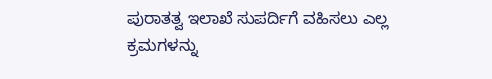ಪುರಾತತ್ವ ಇಲಾಖೆ ಸುಪರ್ದಿಗೆ ವಹಿಸಲು ಎಲ್ಲ ಕ್ರಮಗಳನ್ನು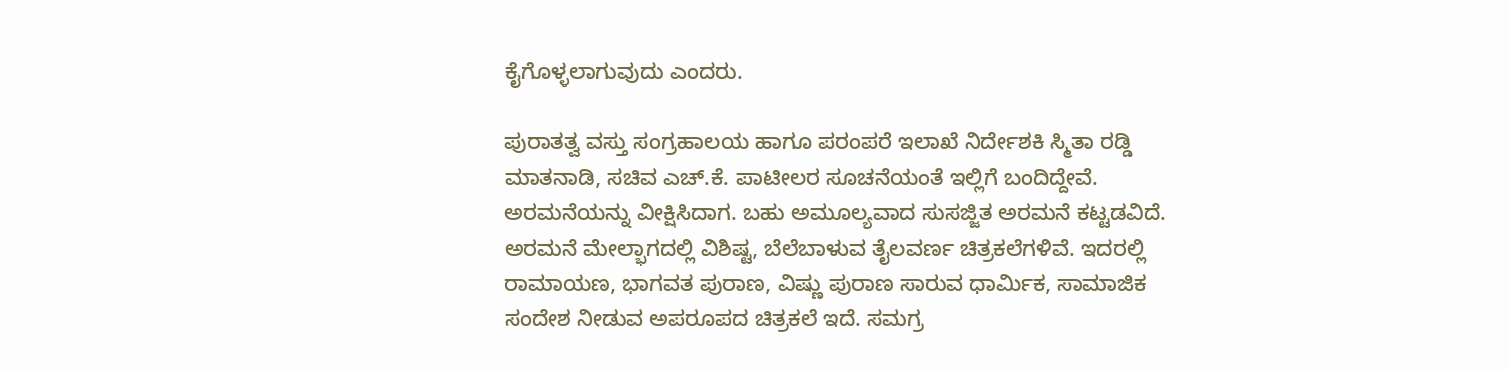ಕೈಗೊಳ್ಳಲಾಗುವುದು ಎಂದರು.

ಪುರಾತತ್ವ ವಸ್ತು ಸಂಗ್ರಹಾಲಯ ಹಾಗೂ ಪರಂಪರೆ ಇಲಾಖೆ ನಿರ್ದೇಶಕಿ ಸ್ಮಿತಾ ರಡ್ಡಿ ಮಾತನಾಡಿ, ಸಚಿವ ಎಚ್.ಕೆ. ಪಾಟೀಲರ ಸೂಚನೆಯಂತೆ ಇಲ್ಲಿಗೆ ಬಂದಿದ್ದೇವೆ. ಅರಮನೆಯನ್ನು ವೀಕ್ಷಿಸಿದಾಗ. ಬಹು ಅಮೂಲ್ಯವಾದ ಸುಸಜ್ಜಿತ ಅರಮನೆ ಕಟ್ಟಡವಿದೆ. ಅರಮನೆ ಮೇಲ್ಭಾಗದಲ್ಲಿ ವಿಶಿಷ್ಟ, ಬೆಲೆಬಾಳುವ ತೈಲವರ್ಣ ಚಿತ್ರಕಲೆಗಳಿವೆ. ಇದರಲ್ಲಿ ರಾಮಾಯಣ, ಭಾಗವತ ಪುರಾಣ, ವಿಷ್ಣು ಪುರಾಣ ಸಾರುವ ಧಾರ್ಮಿಕ, ಸಾಮಾಜಿಕ ಸಂದೇಶ ನೀಡುವ ಅಪರೂಪದ ಚಿತ್ರಕಲೆ ಇದೆ. ಸಮಗ್ರ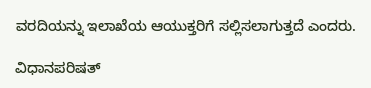ವರದಿಯನ್ನು ಇಲಾಖೆಯ ಆಯುಕ್ತರಿಗೆ ಸಲ್ಲಿಸಲಾಗುತ್ತದೆ ಎಂದರು.

ವಿಧಾನಪರಿಷತ್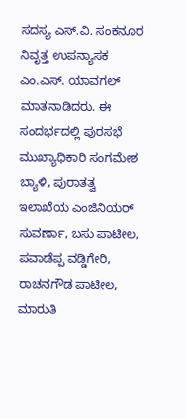ಸದಸ್ಯ ಎಸ್.ವಿ. ಸಂಕನೂರ ನಿವೃತ್ತ ಉಪನ್ಯಾಸಕ ಎಂ.ಎಸ್. ಯಾವಗಲ್ ಮಾತನಾಡಿದರು. ಈ ಸಂದರ್ಭದಲ್ಲಿ ಪುರಸಭೆ ಮುಖ್ಯಾಧಿಕಾರಿ ಸಂಗಮೇಶ ಬ್ಯಾಳಿ, ಪುರಾತತ್ವ ಇಲಾಖೆಯ ಎಂಜಿನಿಯರ್ ಸುವರ್ಣಾ, ಬಸು ಪಾಟೀಲ, ಪವಾಡೆಪ್ಪ ವಡ್ಡಿಗೇರಿ, ರಾಚನಗೌಡ ಪಾಟೀಲ, ಮಾರುತಿ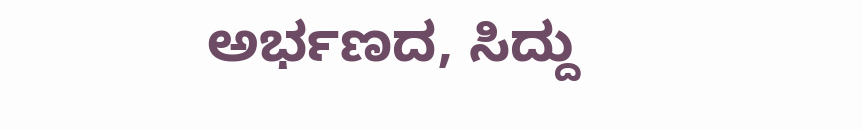ಅರ್ಭಣದ, ಸಿದ್ದು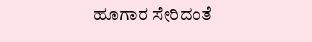ಹೂಗಾರ ಸೇರಿದಂತೆ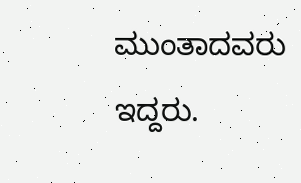ಮುಂತಾದವರು ಇದ್ದರು.